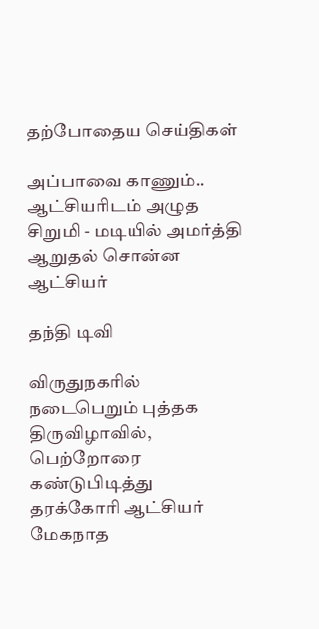தற்போதைய செய்திகள்

அப்பாவை காணும்.. ஆட்சியரிடம் அழுத சிறுமி - மடியில் அமர்த்தி ஆறுதல் சொன்ன ஆட்சியர்

தந்தி டிவி

விருதுநகரில் நடைபெறும் புத்தக திருவிழாவில், பெற்றோரை கண்டுபிடித்து தரக்கோரி ஆட்சியர் மேகநாத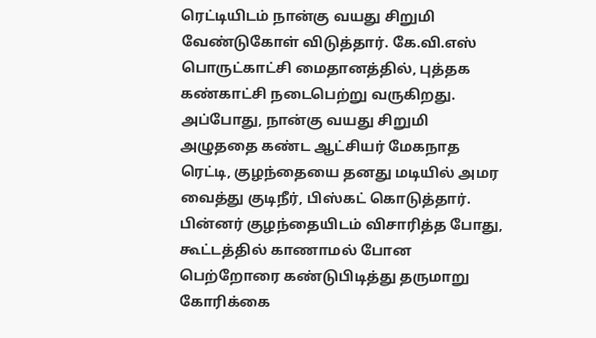ரெட்டியிடம் நான்கு வயது சிறுமி வேண்டுகோள் விடுத்தார். கே.வி.எஸ் பொருட்காட்சி மைதானத்தில், புத்தக கண்காட்சி நடைபெற்று வருகிறது. அப்போது, நான்கு வயது சிறுமி அழுததை கண்ட ஆட்சியர் மேகநாத ரெட்டி, குழந்தையை தனது மடியில் அமர வைத்து குடிநீர், பிஸ்கட் கொடுத்தார். பின்னர் குழந்தையிடம் விசாரித்த போது, கூட்டத்தில் காணாமல் போன பெற்றோரை கண்டுபிடித்து தருமாறு கோரிக்கை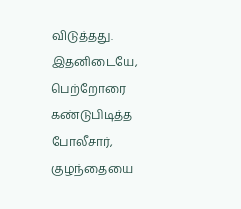விடுத்தது. இதனிடையே, பெற்றோரை கண்டுபிடித்த போலீசார், குழந்தையை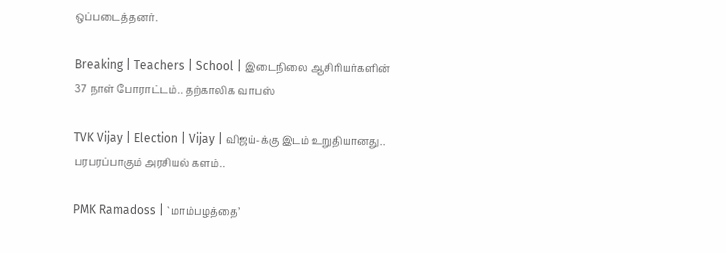ஒப்படைத்தனர்.

Breaking | Teachers | School | இடைநிலை ஆசிரியர்களின் 37 நாள் போராட்டம்.. தற்காலிக வாபஸ்

TVK Vijay | Election | Vijay | விஜய்-க்கு இடம் உறுதியானது.. பரபரப்பாகும் அரசியல் களம்..

PMK Ramadoss | `மாம்பழத்தை’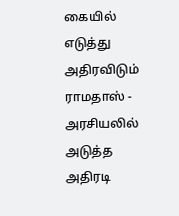கையில் எடுத்து அதிரவிடும் ராமதாஸ் - அரசியலில் அடுத்த அதிரடி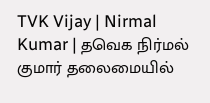TVK Vijay | Nirmal Kumar | தவெக நிர்மல் குமார் தலைமையில்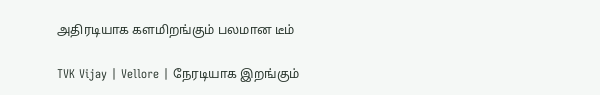அதிரடியாக களமிறங்கும் பலமான டீம்

TVK Vijay | Vellore | நேரடியாக இறங்கும்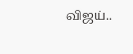விஜய்..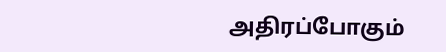அதிரப்போகும்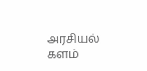அரசியல் களம்